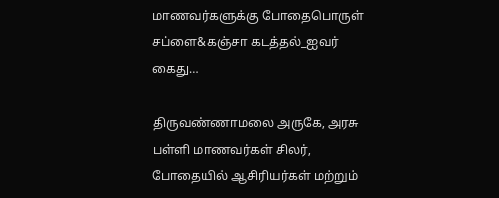மாணவர்களுக்கு போதைபொருள் சப்ளை&கஞ்சா கடத்தல்_ஐவர் கைது…

திருவண்ணாமலை அருகே, அரசு பள்ளி மாணவர்கள் சிலர், போதையில் ஆசிரியர்கள் மற்றும்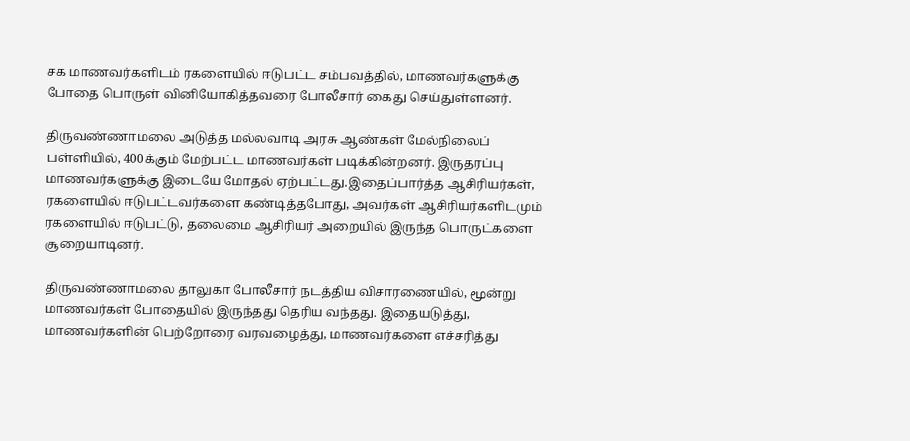சக மாணவர்களிடம் ரகளையில் ஈடுபட்ட சம்பவத்தில், மாணவர்களுக்கு போதை பொருள் வினியோகித்தவரை போலீசார் கைது செய்துள்ளனர்.

திருவண்ணாமலை அடுத்த மல்லவாடி அரசு ஆண்கள் மேல்நிலைப் பள்ளியில், 400க்கும் மேற்பட்ட மாணவர்கள் படிக்கின்றனர். இருதரப்பு மாணவர்களுக்கு இடையே மோதல் ஏற்பட்டது.இதைப்பார்த்த ஆசிரியர்கள், ரகளையில் ஈடுபட்டவர்களை கண்டித்தபோது, அவர்கள் ஆசிரியர்களிடமும் ரகளையில் ஈடுபட்டு, தலைமை ஆசிரியர் அறையில் இருந்த பொருட்களை சூறையாடினர்.

திருவண்ணாமலை தாலுகா போலீசார் நடத்திய விசாரணையில், மூன்று மாணவர்கள் போதையில் இருந்தது தெரிய வந்தது. இதையடுத்து, மாணவர்களின் பெற்றோரை வரவழைத்து, மாணவர்களை எச்சரித்து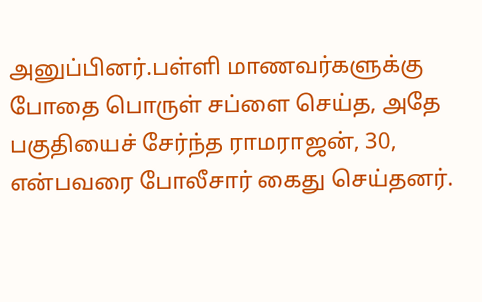அனுப்பினர்.பள்ளி மாணவர்களுக்கு போதை பொருள் சப்ளை செய்த, அதே பகுதியைச் சேர்ந்த ராமராஜன், 30, என்பவரை ‍போலீசார் கைது செய்தனர்.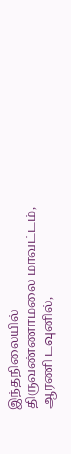இந்தநிலையில் திருவண்ணாமலை மாவட்டம், ஆரணி டவுனில்,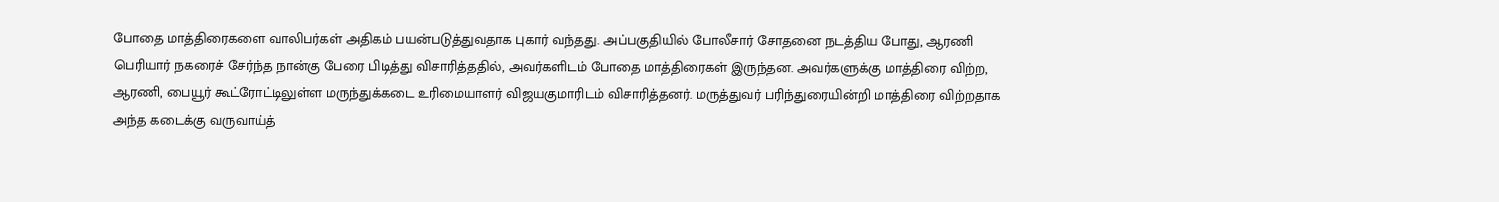போதை மாத்திரைகளை வாலிபர்கள் அதிகம் பயன்படுத்துவதாக புகார் வந்தது. அப்பகுதியில் போலீசார் சோதனை நடத்திய போது, ஆரணி பெரியார் நகரைச் சேர்ந்த நான்கு பேரை பிடித்து விசாரித்ததில், அவர்களிடம் போதை மாத்திரைகள் இருந்தன. அவர்களுக்கு மாத்திரை விற்ற, ஆரணி, பையூர் கூட்ரோட்டிலுள்ள மருந்துக்கடை உரிமையாளர் விஜயகுமாரிடம் விசாரித்தனர். மருத்துவர் பரிந்துரையின்றி மாத்திரை விற்றதாக அந்த கடைக்கு வருவாய்த்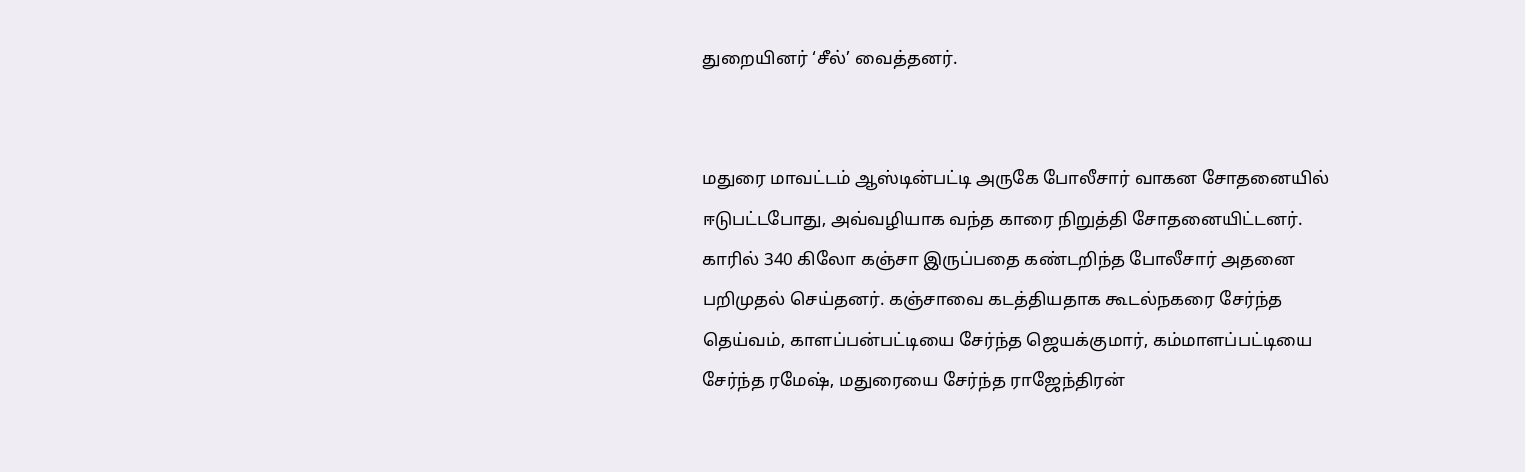துறையினர் ‘சீல்’ வைத்தனர்.


மதுரை மாவட்டம் ஆஸ்டின்பட்டி அருகே போலீசார் வாகன சோதனையில் ஈடுபட்டபோது, அவ்வழியாக வந்த காரை நிறுத்தி சோதனையிட்டனர். காரில் 340 கிலோ கஞ்சா இருப்பதை கண்டறிந்த போலீசார் அதனை பறிமுதல் செய்தனர். கஞ்சாவை கடத்தியதாக கூடல்நகரை சேர்ந்த தெய்வம், காளப்பன்பட்டியை சேர்ந்த ஜெயக்குமார், கம்மாளப்பட்டியை சேர்ந்த ரமேஷ், மதுரையை சேர்ந்த ராஜேந்திரன்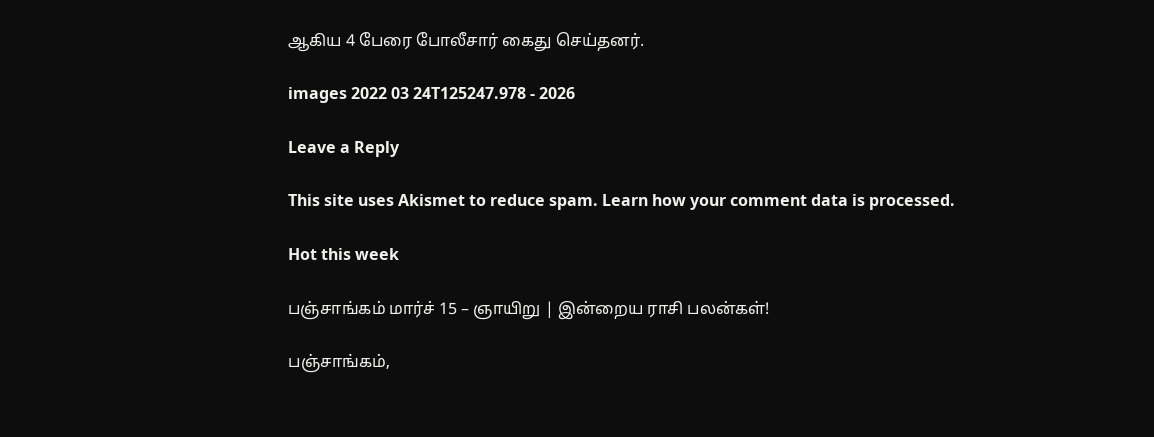ஆகிய 4 பேரை போலீசார் கைது செய்தனர்.

images 2022 03 24T125247.978 - 2026

Leave a Reply

This site uses Akismet to reduce spam. Learn how your comment data is processed.

Hot this week

பஞ்சாங்கம் மார்ச் 15 – ஞாயிறு | இன்றைய ராசி பலன்கள்!

பஞ்சாங்கம்,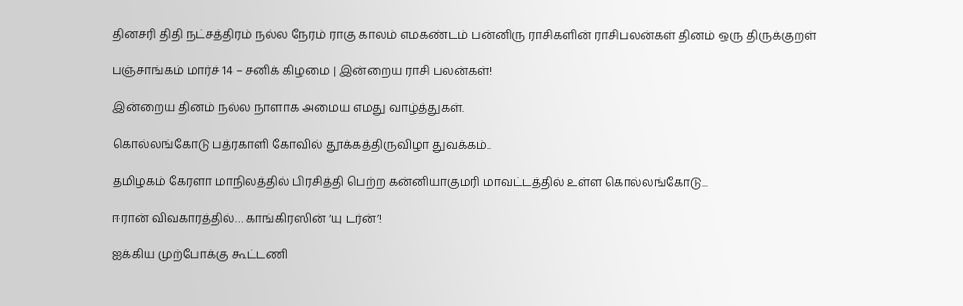தினசரி திதி நட்சத்திரம் நல்ல நேரம் ராகு காலம் எமகண்டம் பன்னிரு ராசிகளின் ராசிபலன்கள் தினம் ஒரு திருக்குறள்

பஞ்சாங்கம் மார்ச் 14 – சனிக் கிழமை | இன்றைய ராசி பலன்கள்!

இன்றைய தினம் நல்ல நாளாக அமைய எமது வாழ்த்துகள்.

கொல்லங்கோடு பத்ரகாளி கோவில் தூக்கத்திருவிழா துவக்கம்..

தமிழகம் கேரளா மாநிலத்தில் பிரசித்தி பெற்ற கன்னியாகுமரி மாவட்டத்தில் உள்ள கொல்லங்கோடு...

ஈரான் விவகாரத்தில்… காங்கிரஸின் ‘யு டர்ன்’!

ஐக்கிய முற்போக்கு கூட்டணி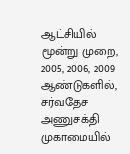ஆட்சியில் மூன்று முறை, 2005, 2006, 2009 ஆண்டுகளில், சர்வதேச அணுசக்தி முகாமையில்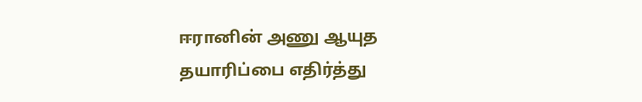ஈரானின் அணு ஆயுத தயாரிப்பை எதிர்த்து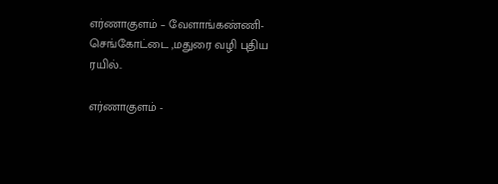எர்ணாகுளம் – வேளாங்கண்ணி- செங்கோட்டை ,மதுரை வழி புதிய ரயில்..

எர்ணாகுளம் -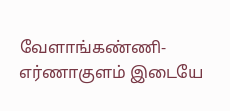வேளாங்கண்ணி-எர்ணாகுளம் இடையே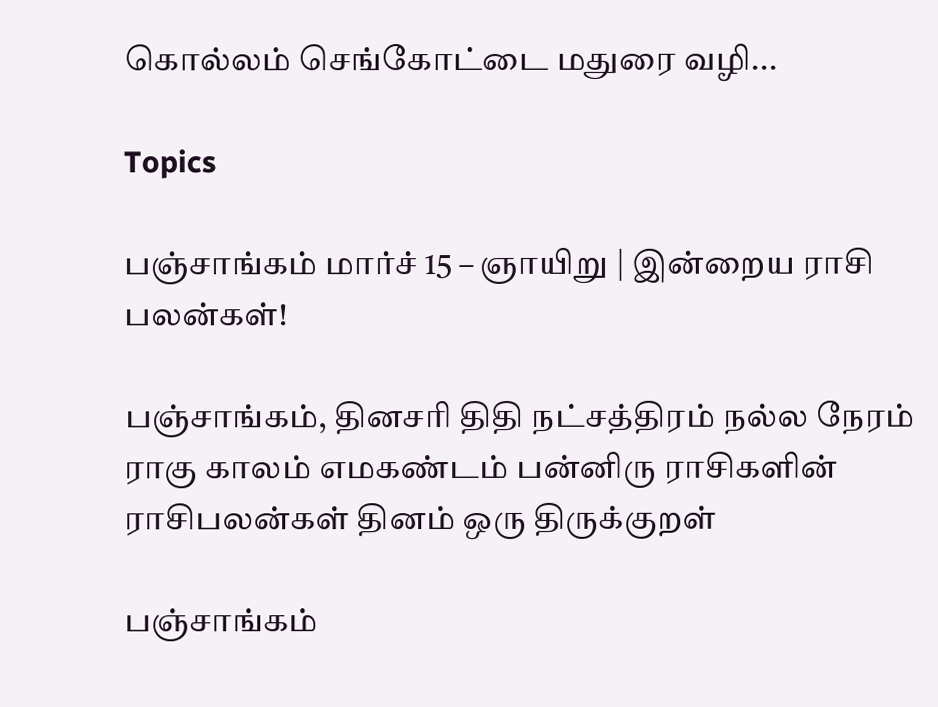கொல்லம் செங்கோட்டை மதுரை வழி...

Topics

பஞ்சாங்கம் மார்ச் 15 – ஞாயிறு | இன்றைய ராசி பலன்கள்!

பஞ்சாங்கம், தினசரி திதி நட்சத்திரம் நல்ல நேரம் ராகு காலம் எமகண்டம் பன்னிரு ராசிகளின் ராசிபலன்கள் தினம் ஒரு திருக்குறள்

பஞ்சாங்கம்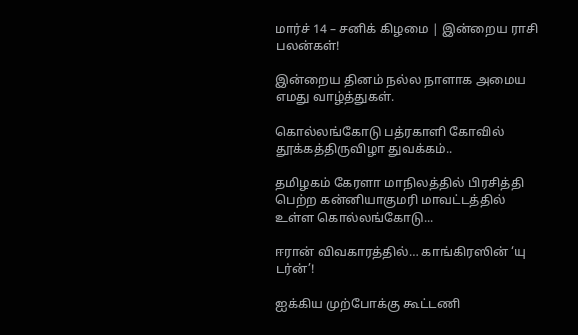மார்ச் 14 – சனிக் கிழமை | இன்றைய ராசி பலன்கள்!

இன்றைய தினம் நல்ல நாளாக அமைய எமது வாழ்த்துகள்.

கொல்லங்கோடு பத்ரகாளி கோவில் தூக்கத்திருவிழா துவக்கம்..

தமிழகம் கேரளா மாநிலத்தில் பிரசித்தி பெற்ற கன்னியாகுமரி மாவட்டத்தில் உள்ள கொல்லங்கோடு...

ஈரான் விவகாரத்தில்… காங்கிரஸின் ‘யு டர்ன்’!

ஐக்கிய முற்போக்கு கூட்டணி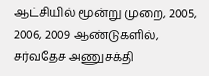ஆட்சியில் மூன்று முறை, 2005, 2006, 2009 ஆண்டுகளில், சர்வதேச அணுசக்தி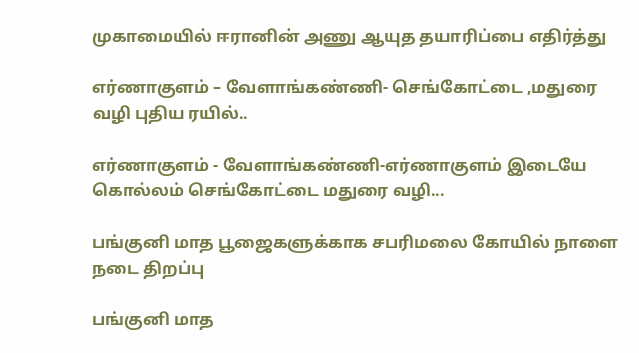முகாமையில் ஈரானின் அணு ஆயுத தயாரிப்பை எதிர்த்து

எர்ணாகுளம் – வேளாங்கண்ணி- செங்கோட்டை ,மதுரை வழி புதிய ரயில்..

எர்ணாகுளம் - வேளாங்கண்ணி-எர்ணாகுளம் இடையே கொல்லம் செங்கோட்டை மதுரை வழி...

பங்குனி மாத பூஜைகளுக்காக சபரிமலை கோயில் நாளை நடை திறப்பு

பங்குனி மாத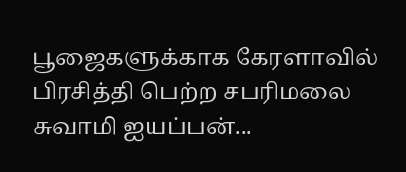பூஜைகளுக்காக கேரளாவில் பிரசித்தி பெற்ற சபரிமலை சுவாமி ஐயப்பன்...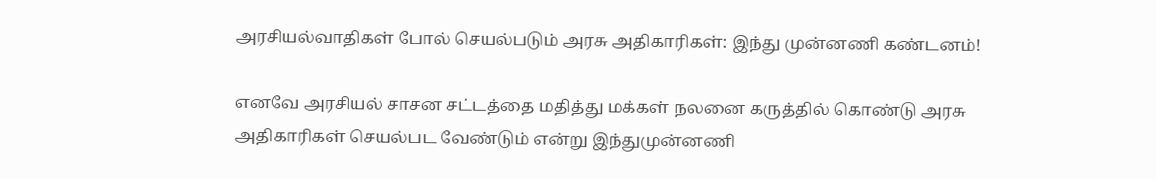அரசியல்வாதிகள் போல் செயல்படும் அரசு அதிகாரிகள்: இந்து முன்னணி கண்டனம்!

எனவே அரசியல் சாசன சட்டத்தை மதித்து மக்கள் நலனை கருத்தில் கொண்டு அரசு அதிகாரிகள் செயல்பட வேண்டும் என்று இந்துமுன்னணி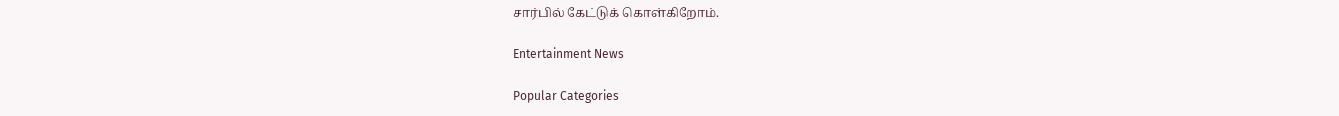சார்பில் கேட்டுக் கொள்கிறோம்.

Entertainment News

Popular Categories